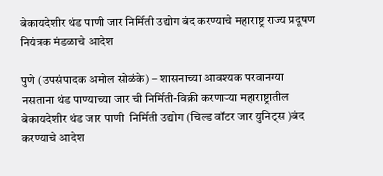बेकायदेशीर थंड पाणी जार निर्मिती उद्योग बंद करण्याचे महाराष्ट्र राज्य प्रदूषण नियंत्रक मंडळाचे आदेश

पुणे (उपसंपादक अमोल सोळंके) – शासनाच्या आवश्यक परवानग्या नसताना थंड पाण्याच्या जार ची निर्मिती-विक्री करणाऱ्या महाराष्ट्रातील  बेकायदेशीर थंड जार पाणी  निर्मिती उद्योग (चिल्ड वॉटर जार युनिट्स )बंद करण्याचे आदेश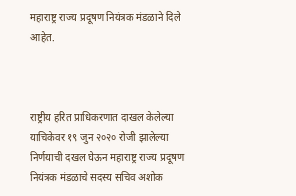महाराष्ट्र राज्य प्रदूषण नियंत्रक मंडळाने दिले आहेत.



राष्ट्रीय हरित प्राधिकरणात दाखल केलेल्या याचिकेवर १९ जुन २०२० रोजी झालेल्या निर्णयाची दखल घेऊन महाराष्ट्र राज्य प्रदूषण नियंत्रक मंडळाचे सदस्य सचिव अशोक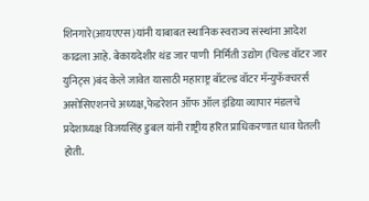शिनगारे(आयएएस)यांनी याबाबत स्थानिक स्वराज्य संस्थांना आदेश काढला आहे. बेकायदेशीर थंड जार पाणी  निर्मिती उद्योग (चिल्ड वॉटर जार युनिट्स )बंद केले जावेत यासाठी महाराष्ट्र बॉटल्ड वॉटर मॅन्युफॅक्चरर्स असोसिएशनचे अध्यक्ष,फेडरेशन ऑफ ऑल इंडिया व्यापार मंडलचे प्रदेशाध्यक्ष विजयसिंह डुबल यांनी राष्ट्रीय हरित प्राधिकरणात धाव घेतली होती.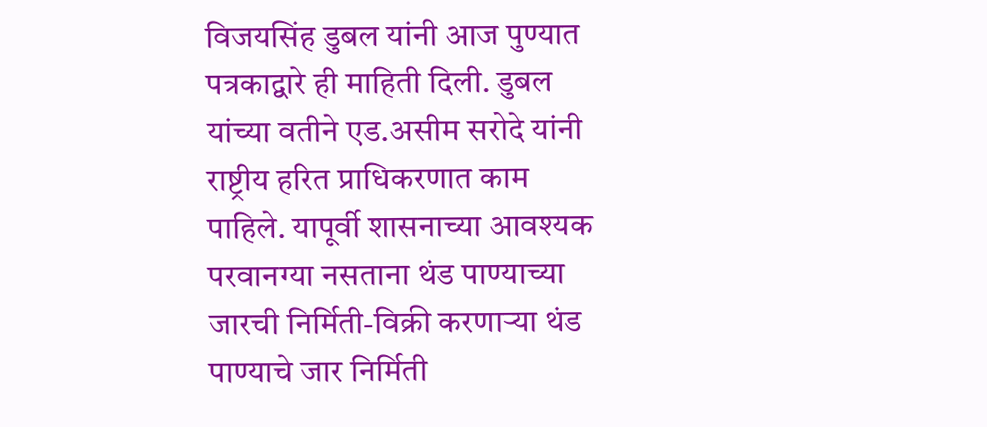विजयसिंह डुबल यांनी आज पुण्यात पत्रकाद्वारे ही माहिती दिली. डुबल यांच्या वतीने एड.असीम सरोदे यांनी राष्ट्रीय हरित प्राधिकरणात काम पाहिले. यापूर्वी शासनाच्या आवश्यक परवानग्या नसताना थंड पाण्याच्या जारची निर्मिती-विक्री करणाऱ्या थंड पाण्याचे जार निर्मिती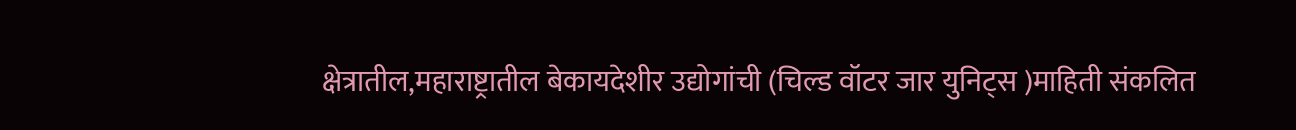क्षेत्रातील,महाराष्ट्रातील बेकायदेशीर उद्योगांची (चिल्ड वॉटर जार युनिट्स )माहिती संकलित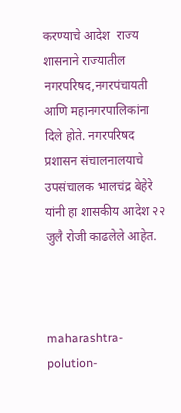करण्याचे आदेश  राज्य शासनाने राज्यातील नगरपरिषद,नगरपंचायती आणि महानगरपालिकांना दिले होते. नगरपरिषद प्रशासन संचालनालयाचे उपसंचालक भालचंद्र बेहेरे यांनी हा शासकीय आदेश २२ जुलै रोजी काढलेले आहेत.



maharashtra-polution-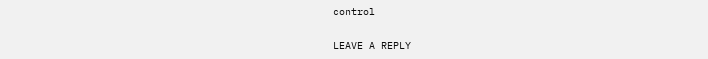control

LEAVE A REPLY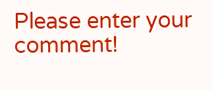Please enter your comment!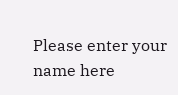Please enter your name here